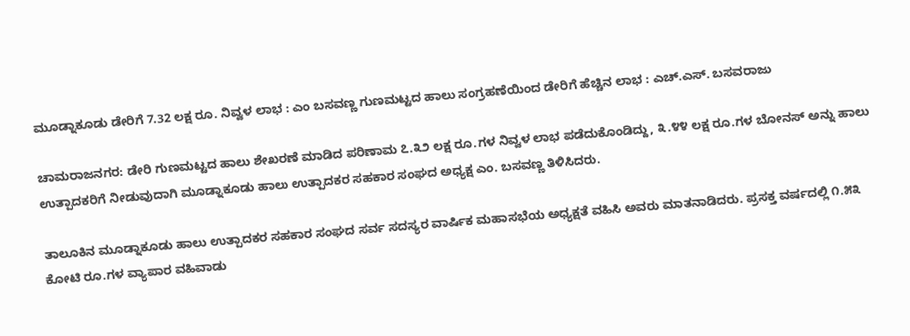ಮೂಡ್ನಾಕೂಡು ಡೇರಿಗೆ 7.32 ಲಕ್ಷ ರೂ. ನಿವ್ವಳ ಲಾಭ : ಎಂ ಬಸವಣ್ಣ ಗುಣಮಟ್ಟದ ಹಾಲು ಸಂಗ್ರಹಣೆಯಿಂದ ಡೇರಿಗೆ ಹೆಚ್ಚಿನ ಲಾಭ : ಎಚ್.ಎಸ್. ಬಸವರಾಜು

ಚಾಮರಾಜನಗರ: ಡೇರಿ ಗುಣಮಟ್ಟದ ಹಾಲು ಶೇಖರಣೆ ಮಾಡಿದ ಪರಿಣಾಮ ೭.೩೨ ಲಕ್ಷ ರೂ.ಗಳ ನಿವ್ವಳ ಲಾಭ ಪಡೆದುಕೊಂಡಿದ್ದು, ೩.೪೪ ಲಕ್ಷ ರೂ.ಗಳ ಬೋನಸ್ ಅನ್ನು ಹಾಲು ಉತ್ಪಾದಕರಿಗೆ ನೀಡುವುದಾಗಿ ಮೂಡ್ನಾಕೂಡು ಹಾಲು ಉತ್ಪಾದಕರ ಸಹಕಾರ ಸಂಘದ ಅಧ್ಯಕ್ಷ ಎಂ. ಬಸವಣ್ಣ ತಿಳಿಸಿದರು.

ತಾಲೂಕಿನ ಮೂಡ್ನಾಕೂಡು ಹಾಲು ಉತ್ಪಾದಕರ ಸಹಕಾರ ಸಂಘದ ಸರ್ವ ಸದಸ್ಯರ ವಾರ್ಷಿಕ ಮಹಾಸಭೆಯ ಅಧ್ಯಕ್ಷತೆ ವಹಿಸಿ ಅವರು ಮಾತನಾಡಿದರು. ಪ್ರಸಕ್ತ ವರ್ಷದಲ್ಲಿ ೧.೫೩ ಕೋಟಿ ರೂ.ಗಳ ವ್ಯಾಪಾರ ವಹಿವಾಡು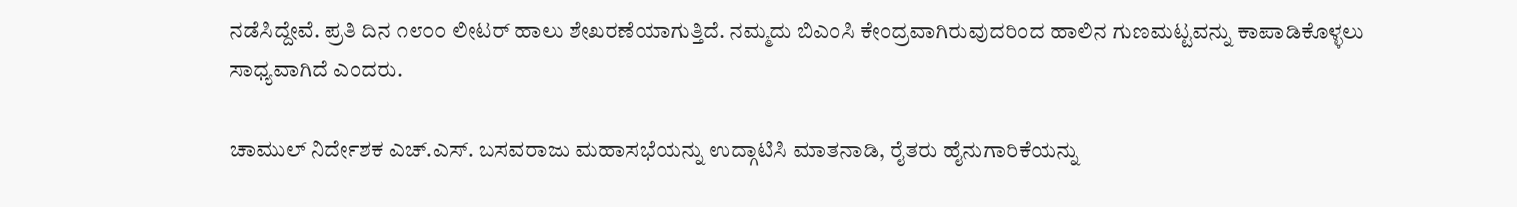ನಡೆಸಿದ್ದೇವೆ. ಪ್ರತಿ ದಿನ ೧೮೦೦ ಲೀಟರ್ ಹಾಲು ಶೇಖರಣೆಯಾಗುತ್ತಿದೆ. ನಮ್ಮದು ಬಿಎಂಸಿ ಕೇಂದ್ರವಾಗಿರುವುದರಿಂದ ಹಾಲಿನ ಗುಣಮಟ್ಟವನ್ನು ಕಾಪಾಡಿಕೊಳ್ಳಲು ಸಾಧ್ಯವಾಗಿದೆ ಎಂದರು.

ಚಾಮುಲ್ ನಿರ್ದೇಶಕ ಎಚ್.ಎಸ್. ಬಸವರಾಜು ಮಹಾಸಭೆಯನ್ನು ಉದ್ಗಾಟಿಸಿ ಮಾತನಾಡಿ, ರೈತರು ಹೈನುಗಾರಿಕೆಯನ್ನು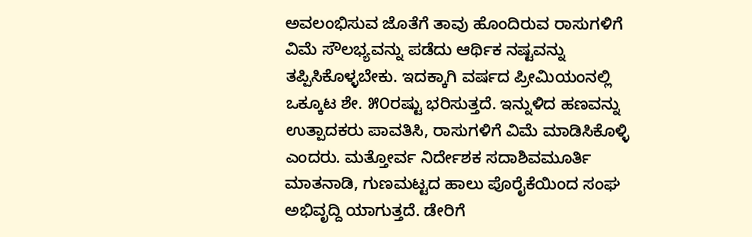ಅವಲಂಭಿಸುವ ಜೊತೆಗೆ ತಾವು ಹೊಂದಿರುವ ರಾಸುಗಳಿಗೆ ವಿಮೆ ಸೌಲಭ್ಯವನ್ನು ಪಡೆದು ಆರ್ಥಿಕ ನಷ್ಟವನ್ನು ತಪ್ಪಿಸಿಕೊಳ್ಳಬೇಕು. ಇದಕ್ಕಾಗಿ ವರ್ಷದ ಪ್ರೀಮಿಯಂನಲ್ಲಿ ಒಕ್ಕೂಟ ಶೇ. ೫೦ರಷ್ಟು ಭರಿಸುತ್ತದೆ. ಇನ್ನುಳಿದ ಹಣವನ್ನು ಉತ್ಪಾದಕರು ಪಾವತಿಸಿ, ರಾಸುಗಳಿಗೆ ವಿಮೆ ಮಾಡಿಸಿಕೊಳ್ಳಿ ಎಂದರು. ಮತ್ತೋರ್ವ ನಿರ್ದೇಶಕ ಸದಾಶಿವಮೂರ್ತಿ ಮಾತನಾಡಿ, ಗುಣಮಟ್ಟದ ಹಾಲು ಪೊರೈಕೆಯಿಂದ ಸಂಘ ಅಭಿವೃದ್ದಿ ಯಾಗುತ್ತದೆ. ಡೇರಿಗೆ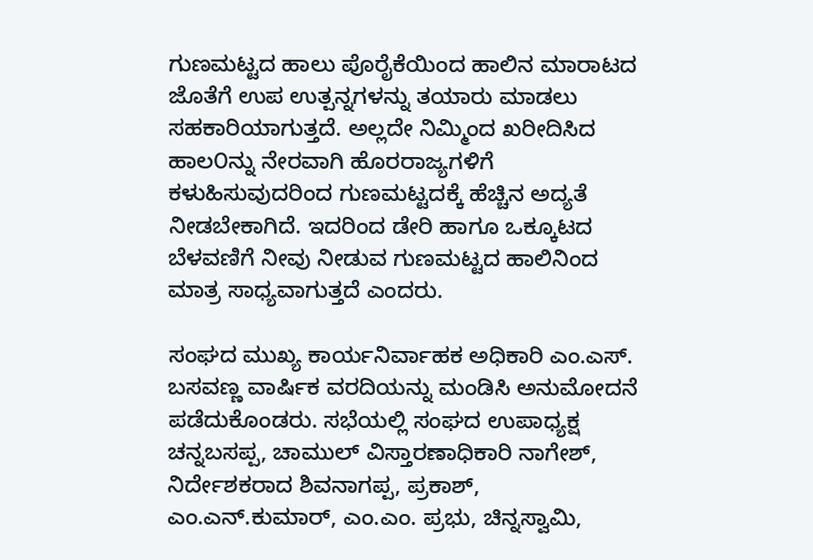ಗುಣಮಟ್ಟದ ಹಾಲು ಪೊರೈಕೆಯಿಂದ ಹಾಲಿನ ಮಾರಾಟದ ಜೊತೆಗೆ ಉಪ ಉತ್ಪನ್ನಗಳನ್ನು ತಯಾರು ಮಾಡಲು ಸಹಕಾರಿಯಾಗುತ್ತದೆ. ಅಲ್ಲದೇ ನಿಮ್ಮಿಂದ ಖರೀದಿಸಿದ ಹಾಲ೦ನ್ನು ನೇರವಾಗಿ ಹೊರರಾಜ್ಯಗಳಿಗೆ ಕಳುಹಿಸುವುದರಿಂದ ಗುಣಮಟ್ಟದಕ್ಕೆ ಹೆಚ್ಚಿನ ಅದ್ಯತೆ ನೀಡಬೇಕಾಗಿದೆ. ಇದರಿಂದ ಡೇರಿ ಹಾಗೂ ಒಕ್ಕೂಟದ ಬೆಳವಣಿಗೆ ನೀವು ನೀಡುವ ಗುಣಮಟ್ಟದ ಹಾಲಿನಿಂದ ಮಾತ್ರ ಸಾಧ್ಯವಾಗುತ್ತದೆ ಎಂದರು.

ಸಂಘದ ಮುಖ್ಯ ಕಾರ್ಯನಿರ್ವಾಹಕ ಅಧಿಕಾರಿ ಎಂ.ಎಸ್. ಬಸವಣ್ಣ ವಾರ್ಷಿಕ ವರದಿಯನ್ನು ಮಂಡಿಸಿ ಅನುಮೋದನೆ ಪಡೆದುಕೊಂಡರು. ಸಭೆಯಲ್ಲಿ ಸಂಘದ ಉಪಾಧ್ಯಕ್ಷ ಚನ್ನಬಸಪ್ಪ, ಚಾಮುಲ್ ವಿಸ್ತಾರಣಾಧಿಕಾರಿ ನಾಗೇಶ್, ನಿರ್ದೇಶಕರಾದ ಶಿವನಾಗಪ್ಪ, ಪ್ರಕಾಶ್, ಎಂ.ಎನ್.ಕುಮಾರ್, ಎಂ.ಎಂ. ಪ್ರಭು, ಚಿನ್ನಸ್ವಾಮಿ,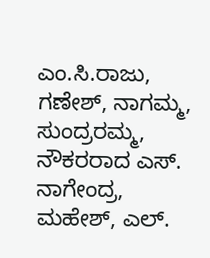ಎಂ.ಸಿ.ರಾಜು, ಗಣೇಶ್, ನಾಗಮ್ಮ, ಸುಂದ್ರರಮ್ಮ, ನೌಕರರಾದ ಎಸ್. ನಾಗೇಂದ್ರ, ಮಹೇಶ್, ಎಲ್.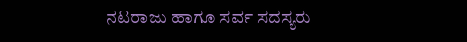ನಟರಾಜು ಹಾಗೂ ಸರ್ವ ಸದಸ್ಯರು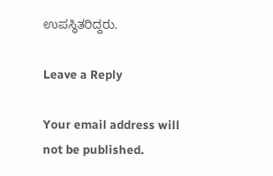ಉಪಸ್ಥಿತರಿದ್ದರು.

Leave a Reply

Your email address will not be published.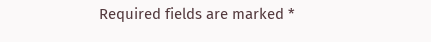Required fields are marked *